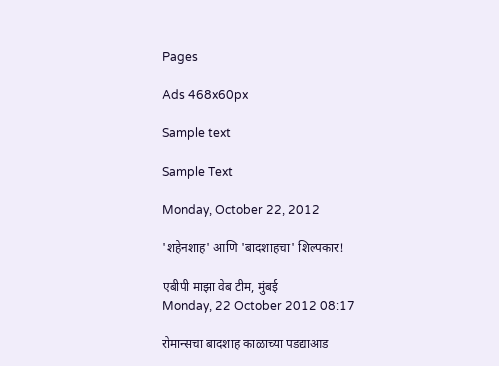Pages

Ads 468x60px

Sample text

Sample Text

Monday, October 22, 2012

'शहेनशाह' आणि 'बादशाहचा' शिल्पकार!

एबीपी माझा वेब टीम, मुंबई
Monday, 22 October 2012 08:17

रोमान्सचा बादशाह काळाच्या पडद्याआड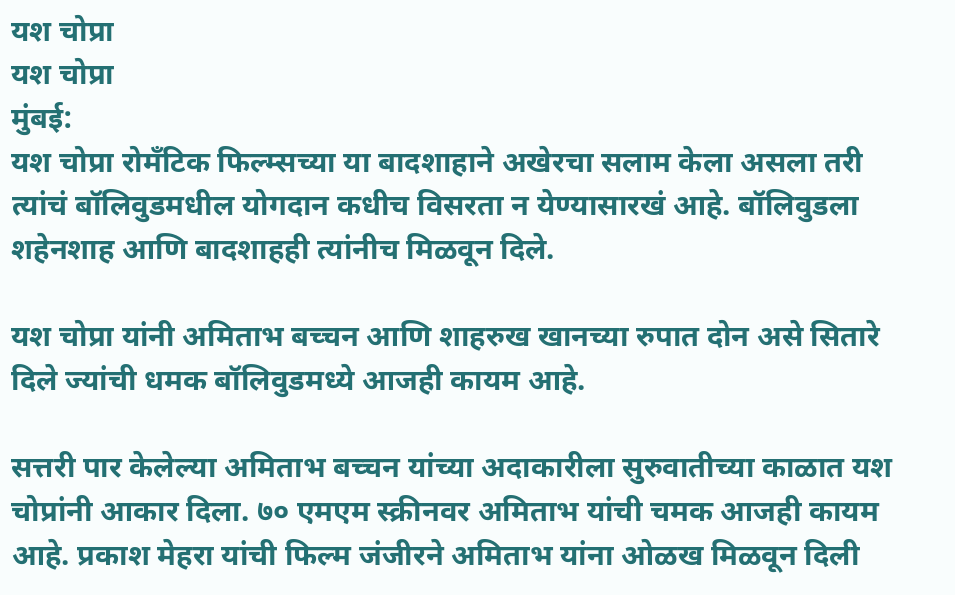यश चोप्रा
यश चोप्रा
मुंबई:
यश चोप्रा रोमँटिक फिल्म्सच्या या बादशाहाने अखेरचा सलाम केला असला तरी त्यांचं बॉलिवुडमधील योगदान कधीच विसरता न येण्यासारखं आहे. बॉलिवुडला शहेनशाह आणि बादशाहही त्यांनीच मिळवून दिले.

यश चोप्रा यांनी अमिताभ बच्चन आणि शाहरुख खानच्या रुपात दोन असे सितारे दिले ज्यांची धमक बॉलिवुडमध्ये आजही कायम आहे.

सत्तरी पार केलेल्या अमिताभ बच्चन यांच्या अदाकारीला सुरुवातीच्या काळात यश चोप्रांनी आकार दिला. ७० एमएम स्क्रीनवर अमिताभ यांची चमक आजही कायम आहे. प्रकाश मेहरा यांची फिल्म जंजीरने अमिताभ यांना ओळख मिळवून दिली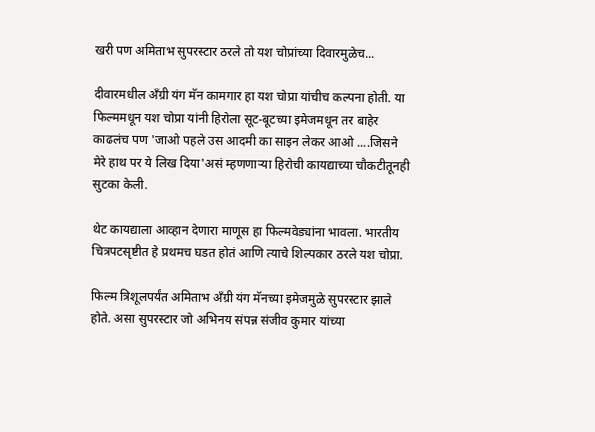खरी पण अमिताभ सुपरस्टार ठरले तो यश चोप्रांच्या दिवारमुळेच...

दीवारमधील अँग्री यंग मॅन कामगार हा यश चोप्रा यांचीच कल्पना होती. या फिल्ममधून यश चोप्रा यांनी हिरोला सूट-बूटच्या इमेजमधून तर बाहेर काढलंच पण 'जाओ पहले उस आदमी का साइन लेकर आओ ....जिसने मेरे हाथ पर ये लिख दिया'असं म्हणणाऱ्या हिरोची कायद्याच्या चौकटीतूनही सुटका केली.

थेट कायद्याला आव्हान देणारा माणूस हा फिल्मवेड्यांना भावला. भारतीय चित्रपटसृष्टीत हे प्रथमच घडत होतं आणि त्याचे शिल्पकार ठरले यश चोप्रा.

फिल्म त्रिशूलपर्यंत अमिताभ अँग्री यंग मॅनच्या इमेजमुळे सुपरस्टार झाले होते. असा सुपरस्टार जो अभिनय संपन्न संजीव कुमार यांच्या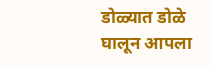डोळ्यात डोळे घालून आपला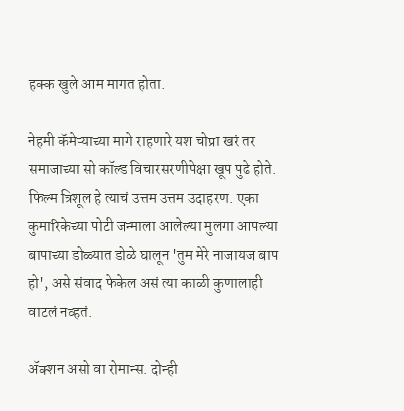हक्क खुले आम मागत होता.

नेहमी कॅमेऱ्याच्या मागे राहणारे यश चोप्रा खरं तर समाजाच्या सो कॉल्ड विचारसरणीपेक्षा खूप पुढे होते. फिल्म त्रिशूल हे त्याचं उत्तम उत्तम उदाहरण. एका कुमारिकेच्या पोटी जन्माला आलेल्या मुलगा आपल्या बापाच्या डोळ्यात डोळे घालून 'तुम मेरे नाजायज बाप हो', असे संवाद फेकेल असं त्या काळी कुणालाही वाटलं नव्हतं.

ॲक्शन असो वा रोमान्स. दोन्ही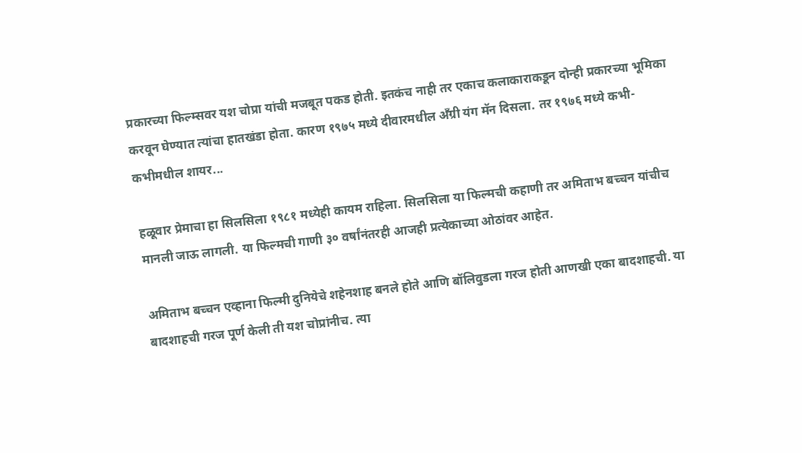प्रकारच्या फिल्म्सवर यश चोप्रा यांची मजबूत पकड होती. इतकंच नाही तर एकाच कलाकाराकडून दोन्ही प्रकारच्या भूमिका करवून घेण्यात त्यांचा हातखंडा होता. कारण १९७५ मध्ये दीवारमधील अँग्री यंग मॅन दिसला. तर १९७६ मध्ये कभी-कभीमधील शायर...

हळूवार प्रेमाचा हा सिलसिला १९८१ मध्येही कायम राहिला. सिलसिला या फिल्मची कहाणी तर अमिताभ बच्चन यांचीच मानली जाऊ लागली. या फिल्मची गाणी ३० वर्षांनंतरही आजही प्रत्येकाच्या ओठांवर आहेत.

अमिताभ बच्चन एव्हाना फिल्मी दुनियेचे शहेनशाह बनले होते आणि बॉलिवुडला गरज होती आणखी एका बादशाहची. या बादशाहची गरज पूर्ण केली ती यश चोप्रांनीच. त्या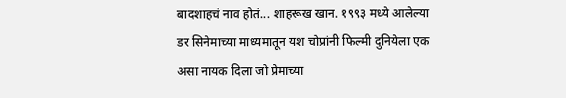बादशाहचं नाव होतं... शाहरूख खान. १९९३ मध्ये आलेल्या डर सिनेमाच्या माध्यमातून यश चोप्रांनी फिल्मी दुनियेला एक असा नायक दिला जो प्रेमाच्या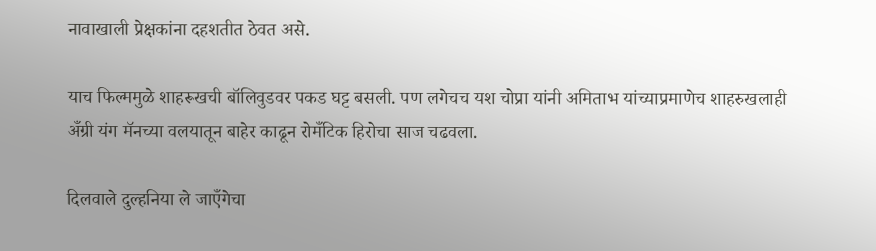नावाखाली प्रेक्षकांना दहशतीत ठेवत असे.

याच फिल्ममुळे शाहरूखची बॉलिवुडवर पकड घट्ट बसली. पण लगेचच यश चोप्रा यांनी अमिताभ यांच्याप्रमाणेच शाहरुखलाही अँग्री यंग मॅनच्या वलयातून बाहेर काढून रोमँटिक हिरोचा साज चढवला.

दिलवाले दुल्हनिया ले जाएँगेचा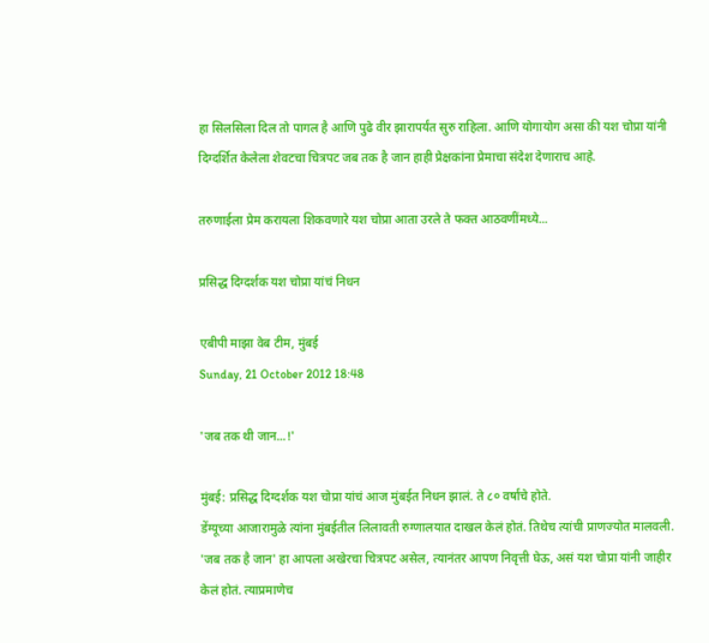हा सिलसिला दिल तो पागल है आणि पुढे वीर झारापर्यंत सुरु राहिला. आणि योगायोग असा की यश चोप्रा यांनी दिग्दर्शित केलेला शेवटचा चित्रपट जब तक है जान हाही प्रेक्षकांना प्रेमाचा संदेश देणाराच आहे.

तरुणाईला प्रेम करायला शिकवणारे यश चोप्रा आता उरले ते फक्त आठवणींमध्ये...

प्रसिद्ध दिग्दर्शक यश चोप्रा यांचं निधन

एबीपी माझा वेब टीम, मुंबई
Sunday, 21 October 2012 18:48

'जब तक थी जान...!'

मुंबई: प्रसिद्ध दिग्दर्शक यश चोप्रा यांचं आज मुंबईत निधन झालं. ते ८० वर्षांचे होते.
डेंग्यूच्या आजारामुळे त्यांना मुंबईतील लिलावती रुग्णालयात दाखल केलं होतं. तिथेच त्यांची प्राणज्योत मालवली.
'जब तक है जान' हा आपला अखेरचा चित्रपट असेल, त्यानंतर आपण निवृत्ती घेऊ, असं यश चोप्रा यांनी जाहीर केलं होतं. त्याप्रमाणेच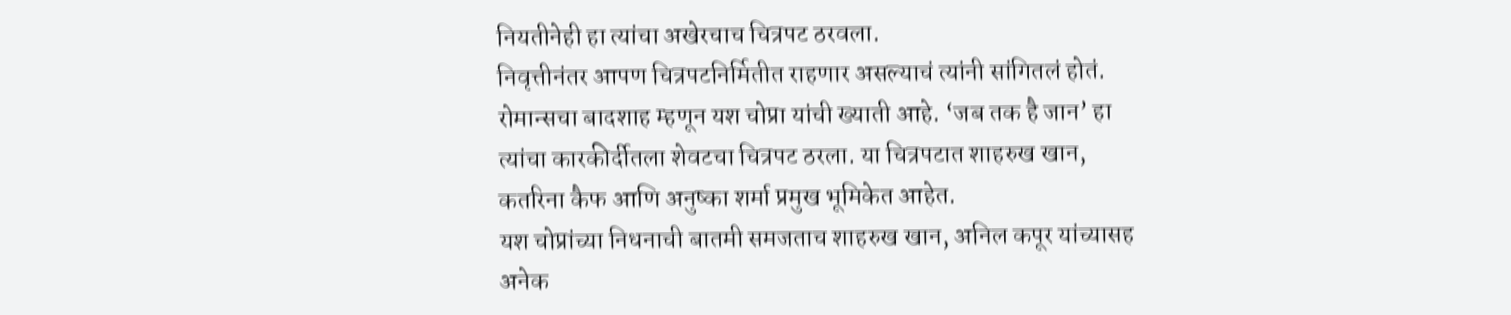नियतीनेही हा त्यांचा अखेरचाच चित्रपट ठरवला.
निवृत्तीनंतर आपण चित्रपटनिर्मितीत राहणार असल्याचं त्यांनी सांगितलं होतं.
रोमान्सचा बादशाह म्हणून यश चोप्रा यांची ख्याती आहे. ‘जब तक है जान’ हा त्यांचा कारकीर्दीतला शेवटचा चित्रपट ठरला. या चित्रपटात शाहरुख खान, कतरिना कैफ आणि अनुष्का शर्मा प्रमुख भूमिकेत आहेत.
यश चोप्रांच्या निधनाची बातमी समजताच शाहरुख खान, अनिल कपूर यांच्यासह अनेक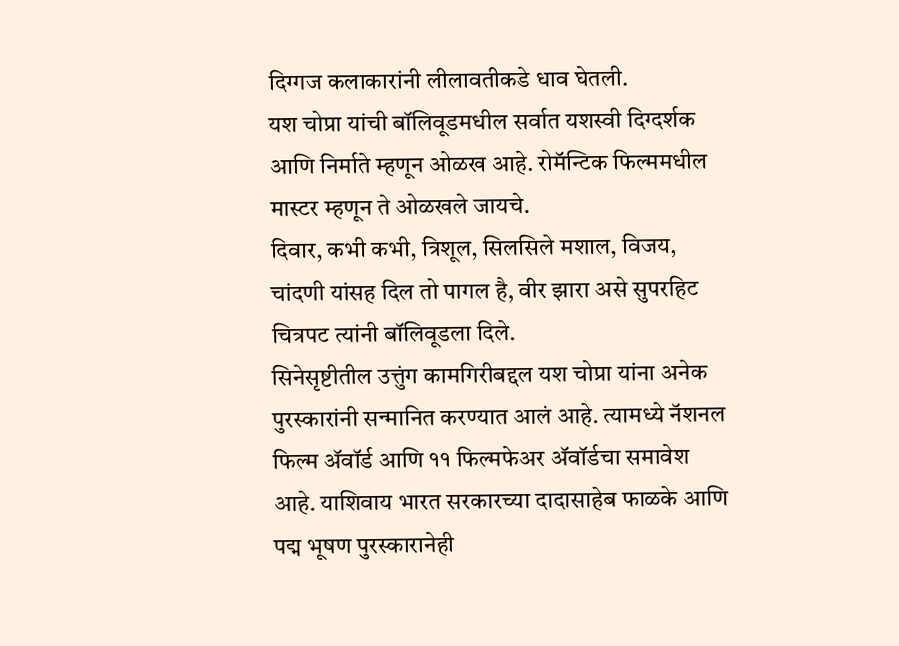दिग्गज कलाकारांनी लीलावतीकडे धाव घेतली.
यश चोप्रा यांची बॉलिवूडमधील सर्वात यशस्वी दिग्दर्शक आणि निर्माते म्हणून ओळख आहे. रोमॅन्टिक फिल्ममधील मास्टर म्हणून ते ओळखले जायचे.
दिवार, कभी कभी, त्रिशूल, सिलसिले मशाल, विजय, चांदणी यांसह दिल तो पागल है, वीर झारा असे सुपरहिट चित्रपट त्यांनी बॉलिवूडला दिले.
सिनेसृष्टीतील उत्तुंग कामगिरीबद्दल यश चोप्रा यांना अनेक पुरस्कारांनी सन्मानित करण्यात आलं आहे. त्यामध्ये नॅशनल फिल्म ॲवॉर्ड आणि ११ फिल्मफेअर ॲवॉर्डचा समावेश आहे. याशिवाय भारत सरकारच्या दादासाहेब फाळके आणि पद्म भूषण पुरस्कारानेही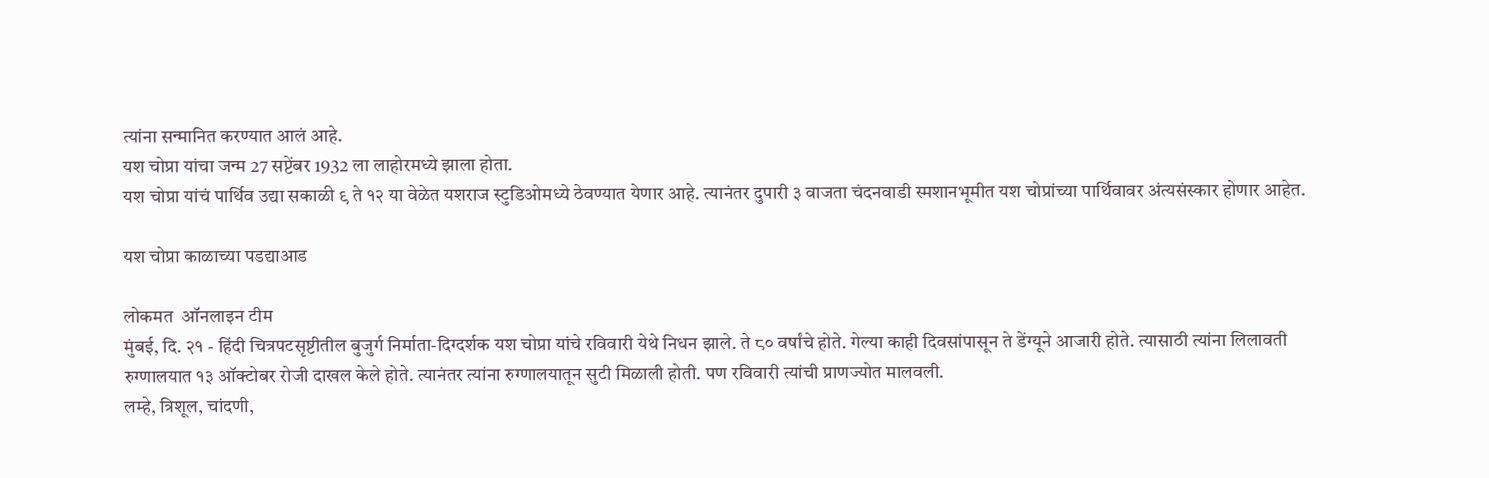त्यांना सन्मानित करण्यात आलं आहे.
यश चोप्रा यांचा जन्म 27 सप्टेंबर 1932 ला लाहोरमध्ये झाला होता.
यश चोप्रा यांचं पार्थिव उद्या सकाळी ९ ते १२ या वेळेत यशराज स्टुडिओमध्ये ठेवण्यात येणार आहे. त्यानंतर दुपारी ३ वाजता चंदनवाडी स्मशानभूमीत यश चोप्रांच्या पार्थिवावर अंत्यसंस्कार होणार आहेत.

यश चोप्रा काळाच्या पडद्याआड

लोकमत  ऑनलाइन टीम
मुंबई, दि. २१ - हिंदी चित्रपटसृष्टीतील बुजुर्ग निर्माता-दिग्दर्शक यश चोप्रा यांचे रविवारी येथे निधन झाले. ते ८० वर्षांचे होते. गेल्या काही दिवसांपासून ते डेंग्यूने आजारी होते. त्यासाठी त्यांना लिलावती रुग्णालयात १३ ऑक्टोबर रोजी दाखल केले होते. त्यानंतर त्यांना रुग्णालयातून सुटी मिळाली होती. पण रविवारी त्यांची प्राणज्योत मालवली.
लम्हे, त्रिशूल, चांदणी,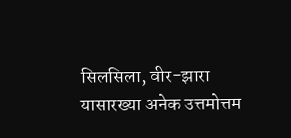सिलसिला, वीर-झारा यासारख्या अनेक उत्तमोत्तम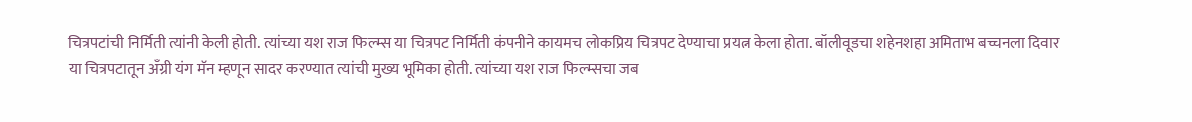चित्रपटांची निर्मिती त्यांनी केली होती. त्यांच्या यश राज फिल्म्स या चित्रपट निर्मिती कंपनीने कायमच लोकप्रिय चित्रपट देण्याचा प्रयत्न केला होता. बॉलीवूडचा शहेनशहा अमिताभ बच्चनला दिवार या चित्रपटातून अँग्री यंग मॅन म्हणून सादर करण्यात त्यांची मुख्य भूमिका होती. त्यांच्या यश राज फिल्म्सचा जब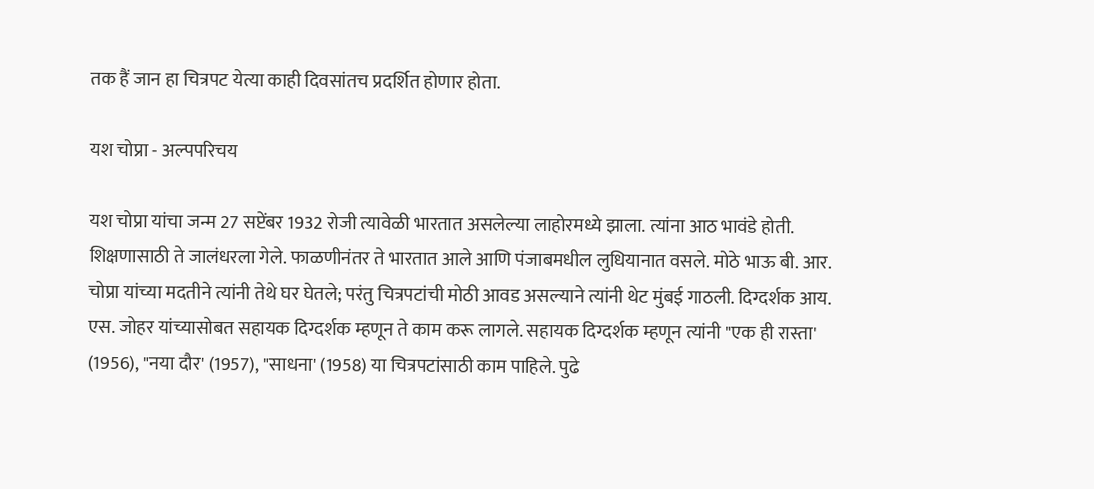तक हैं जान हा चित्रपट येत्या काही दिवसांतच प्रदर्शित होणार होता.

यश चोप्रा - अल्पपरिचय

यश चोप्रा यांचा जन्म 27 सप्टेंबर 1932 रोजी त्यावेळी भारतात असलेल्या लाहोरमध्ये झाला. त्यांना आठ भावंडे होती. शिक्षणासाठी ते जालंधरला गेले. फाळणीनंतर ते भारतात आले आणि पंजाबमधील लुधियानात वसले. मोठे भाऊ बी. आर. चोप्रा यांच्या मदतीने त्यांनी तेथे घर घेतले; परंतु चित्रपटांची मोठी आवड असल्याने त्यांनी थेट मुंबई गाठली. दिग्दर्शक आय. एस. जोहर यांच्यासोबत सहायक दिग्दर्शक म्हणून ते काम करू लागले. सहायक दिग्दर्शक म्हणून त्यांनी "एक ही रास्ता' (1956), "नया दौर' (1957), "साधना' (1958) या चित्रपटांसाठी काम पाहिले. पुढे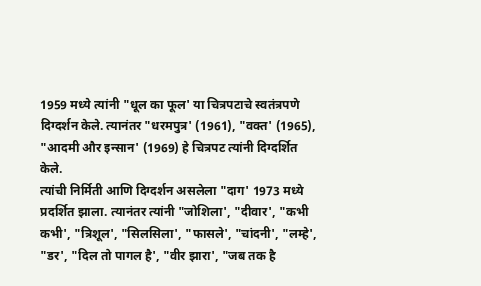1959 मध्ये त्यांनी "धूल का फूल' या चित्रपटाचे स्वतंत्रपणे दिग्दर्शन केले. त्यानंतर "धरमपुत्र' (1961), "वक्त' (1965), "आदमी और इन्सान' (1969) हे चित्रपट त्यांनी दिग्दर्शित केले.
त्यांची निर्मिती आणि दिग्दर्शन असलेला "दाग' 1973 मध्ये प्रदर्शित झाला. त्यानंतर त्यांनी "जोशिला', "दीवार', "कभी कभी', "त्रिशूल', "सिलसिला', "फासले', "चांदनी', "लम्हे', "डर', "दिल तो पागल है', "वीर झारा', "जब तक है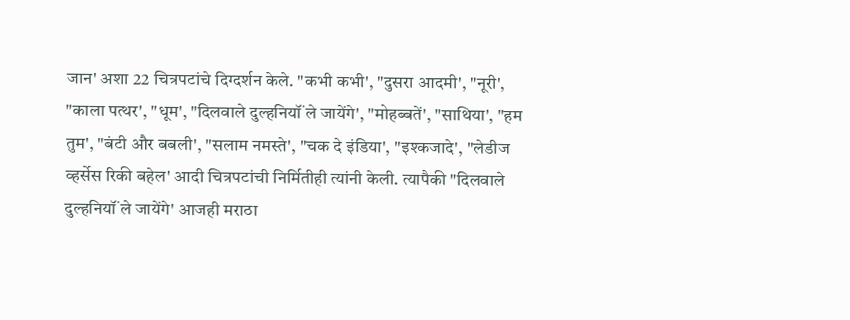जान' अशा 22 चित्रपटांचे दिग्दर्शन केले. "कभी कभी', "दुसरा आदमी', "नूरी', "काला पत्थर', "धूम', "दिलवाले दुल्हनियॉं ले जायेंगे', "मोहब्बतें', "साथिया', "हम तुम', "बंटी और बबली', "सलाम नमस्ते', "चक दे इंडिया', "इश्‍कजादे', "लेडीज व्हर्सेस रिकी बहेल' आदी चित्रपटांची निर्मितीही त्यांनी केली. त्यापैकी "दिलवाले दुल्हनियॉं ले जायेंगे' आजही मराठा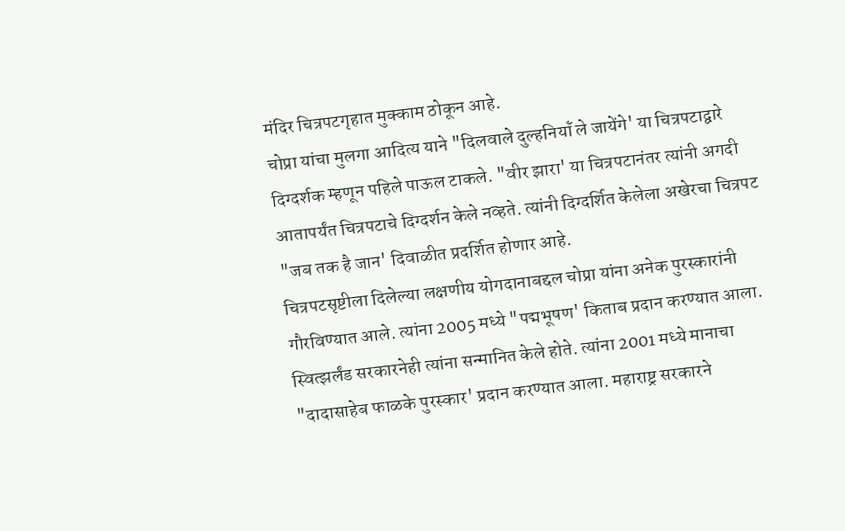मंदिर चित्रपटगृहात मुक्काम ठोकून आहे.
चोप्रा यांचा मुलगा आदित्य याने "दिलवाले दुल्हनियॉं ले जायेंगे' या चित्रपटाद्वारे दिग्दर्शक म्हणून पहिले पाऊल टाकले. "वीर झारा' या चित्रपटानंतर त्यांनी अगदी आतापर्यंत चित्रपटाचे दिग्दर्शन केले नव्हते. त्यांनी दिग्दर्शित केलेला अखेरचा चित्रपट "जब तक है जान' दिवाळीत प्रदर्शित होणार आहे.
चित्रपटसृष्टीला दिलेल्या लक्षणीय योगदानाबद्दल चोप्रा यांना अनेक पुरस्कारांनी गौरविण्यात आले. त्यांना 2005 मध्ये "पद्मभूषण' किताब प्रदान करण्यात आला. स्वित्झर्लंड सरकारनेही त्यांना सन्मानित केले होते. त्यांना 2001 मध्ये मानाचा "दादासाहेब फाळके पुरस्कार' प्रदान करण्यात आला. महाराष्ट्र सरकारने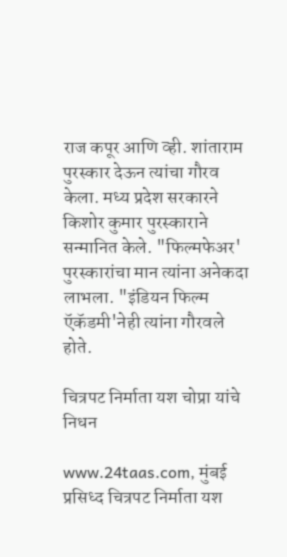राज कपूर आणि व्ही. शांताराम पुरस्कार देऊन त्यांचा गौरव केला. मध्य प्रदेश सरकारने किशोर कुमार पुरस्काराने सन्मानित केले. "फिल्मफेअर' पुरस्कारांचा मान त्यांना अनेकदा लाभला. "इंडियन फिल्म ऍकॅडमी'नेही त्यांना गौरवले होते.

चित्रपट निर्माता यश चोप्रा यांचे निधन

www.24taas.com, मुंबई
प्रसिध्द चित्रपट निर्माता यश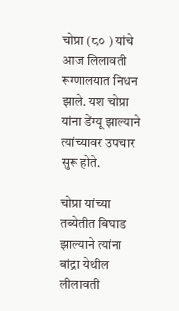चोप्रा (८० ) यांचे आज लिलावती रूग्णालयात निधन झाले. यश चोप्रा यांना डेंग्यू झाल्याने त्यांच्यावर उपचार सुरू होते.

चोप्रा यांच्या तब्येतीत बिघाड झाल्याने त्यांना बांद्रा येथील लीलावती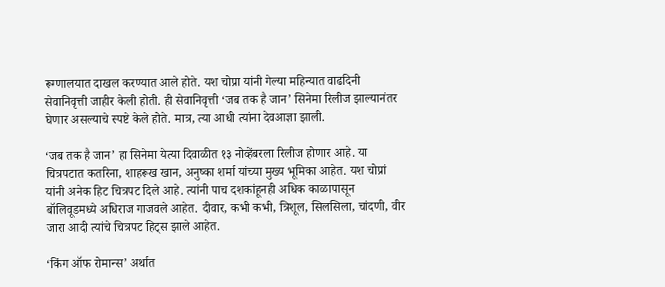रूग्णालयात दाखल करण्यात आले होते. यश चोप्रा यांनी गेल्या महिन्यात वाढदिनी सेवानिवृत्ती जाहीर केली होती. ही सेवानिवृत्ती ‘जब तक है जान’ सिनेमा रिलीज झाल्यानंतर घेणार असल्याचे स्पष्टे केले होते. मात्र, त्या आधी त्यांना देवआज्ञा झाली.

‘जब तक है जान’ हा सिनेमा येत्या दिवाळीत १३ नोव्हेंबरला रिलीज होणार आहे. या चित्रपटात कतरिना, शाहरूख खान, अनुष्का शर्मा यांच्या मुख्य भूमिका आहेत. यश चोप्रां यांनी अनेक हिट चित्रपट दिले आहे. त्यांनी पाच दशकांहूनही अधिक काळापासून बॉलिवूडमध्ये अधिराज गाजवले आहेत. दीवार, कभी कभी, त्रिशूल, सिलसिला, चांदणी, वीर जारा आदी त्यांचे चित्रपट हिट्स झाले आहेत.

‘किंग ऑफ रोमान्स’ अर्थात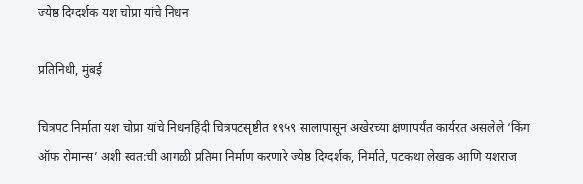ज्येष्ठ दिग्दर्शक यश चोप्रा यांचे निधन

प्रतिनिधी, मुंबई

चित्रपट निर्माता यश चोप्रा यांचे निधनहिंदी चित्रपटसृष्टीत १९५९ सालापासून अखेरच्या क्षणापर्यंत कार्यरत असलेले ‘किंग ऑफ रोमान्स’ अशी स्वत:ची आगळी प्रतिमा निर्माण करणारे ज्येष्ठ दिग्दर्शक, निर्माते, पटकथा लेखक आणि यशराज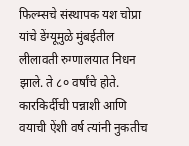फिल्म्सचे संस्थापक यश चोप्रा यांचे डेंग्यूमुळे मुंबईतील लीलावती रुग्णालयात निधन झाले. ते ८० वर्षांचे होते. कारकिर्दीची पन्नाशी आणि वयाची ऐंशी वर्ष त्यांनी नुकतीच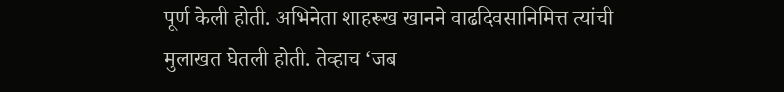पूर्ण केली होती. अभिनेता शाहरूख खानने वाढदिवसानिमित्त त्यांची मुलाखत घेतली होती. तेव्हाच ‘जब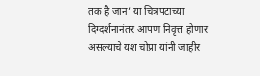तक है जान’ या चित्रपटाच्या दिग्दर्शनानंतर आपण निवृत्त होणार असल्याचे यश चोप्रा यांनी जाहीर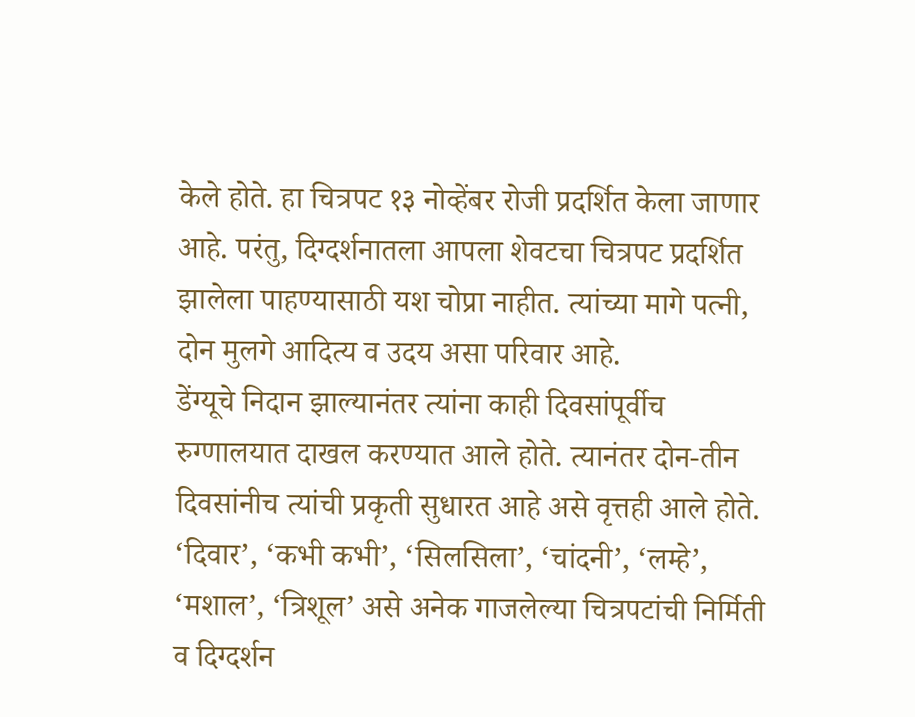केले होते. हा चित्रपट १३ नोव्हेंबर रोजी प्रदर्शित केला जाणार आहे. परंतु, दिग्दर्शनातला आपला शेवटचा चित्रपट प्रदर्शित झालेला पाहण्यासाठी यश चोप्रा नाहीत. त्यांच्या मागे पत्नी, दोन मुलगे आदित्य व उदय असा परिवार आहे.
डेंग्यूचे निदान झाल्यानंतर त्यांना काही दिवसांपूर्वीच रुग्णालयात दाखल करण्यात आले होते. त्यानंतर दोन-तीन दिवसांनीच त्यांची प्रकृती सुधारत आहे असे वृत्तही आले होते. ‘दिवार’, ‘कभी कभी’, ‘सिलसिला’, ‘चांदनी’, ‘लम्हे’, ‘मशाल’, ‘त्रिशूल’ असे अनेक गाजलेल्या चित्रपटांची निर्मिती व दिग्दर्शन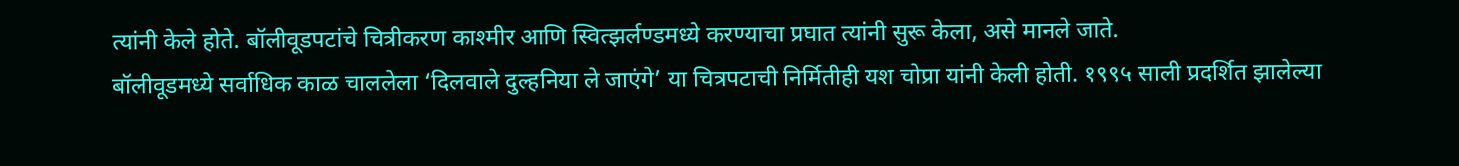त्यांनी केले होते. बॉलीवूडपटांचे चित्रीकरण काश्मीर आणि स्वित्झर्लण्डमध्ये करण्याचा प्रघात त्यांनी सुरू केला, असे मानले जाते.
बॉलीवूडमध्ये सर्वाधिक काळ चाललेला ‘दिलवाले दुल्हनिया ले जाएंगे’ या चित्रपटाची निर्मितीही यश चोप्रा यांनी केली होती. १९९५ साली प्रदर्शित झालेल्या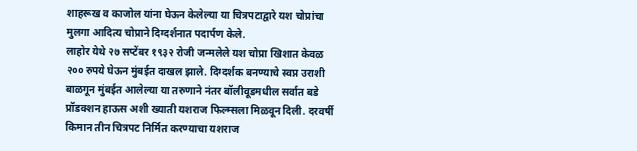शाहरूख व काजोल यांना घेऊन केलेल्या या चित्रपटाद्वारे यश चोप्रांचा मुलगा आदित्य चोप्राने दिग्दर्शनात पदार्पण केले.
लाहोर येथे २७ सप्टेंबर १९३२ रोजी जन्मलेले यश चोप्रा खिशात केवळ २०० रुपये घेऊन मुंबईत दाखल झाले. दिग्दर्शक बनण्याचे स्वप्न उराशी बाळगून मुंबईत आलेल्या या तरुणाने नंतर बॉलीवूडमधील सर्वात बडे प्रॉडक्शन हाऊस अशी ख्याती यशराज फिल्म्सला मिळवून दिली. दरवर्षी किमान तीन चित्रपट निर्मित करण्याचा यशराज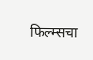फिल्म्सचा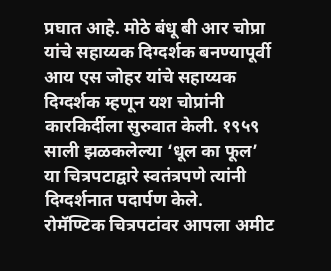प्रघात आहे. मोठे बंधू बी आर चोप्रा यांचे सहाय्यक दिग्दर्शक बनण्यापूर्वी आय एस जोहर यांचे सहाय्यक दिग्दर्शक म्हणून यश चोप्रांनी कारकिर्दीला सुरुवात केली. १९५९ साली झळकलेल्या ‘धूल का फूल’ या चित्रपटाद्वारे स्वतंत्रपणे त्यांनी दिग्दर्शनात पदार्पण केले.
रोमॅण्टिक चित्रपटांवर आपला अमीट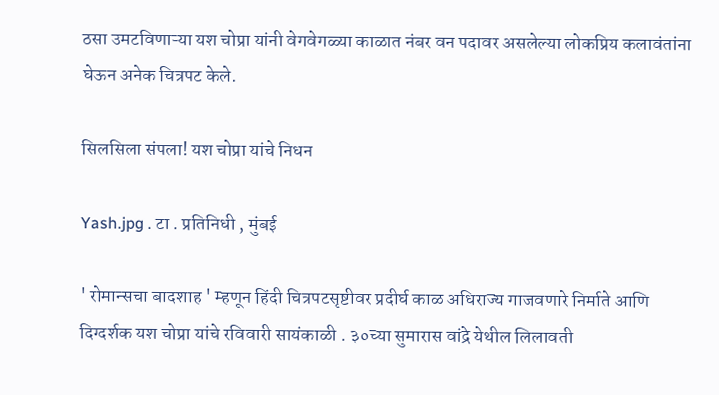ठसा उमटविणाऱ्या यश चोप्रा यांनी वेगवेगळ्या काळात नंबर वन पदावर असलेल्या लोकप्रिय कलावंतांना घेऊन अनेक चित्रपट केले.

सिलसिला संपला! यश चोप्रा यांचे निधन

Yash.jpg . टा . प्रतिनिधी , मुंबई

' रोमान्सचा बादशाह ' म्हणून हिंदी चित्रपटसृष्टीवर प्रदीर्घ काळ अधिराज्य गाजवणारे निर्माते आणि दिग्दर्शक यश चोप्रा यांचे रविवारी सायंकाळी . ३०च्या सुमारास वांद्रे येथील लिलावती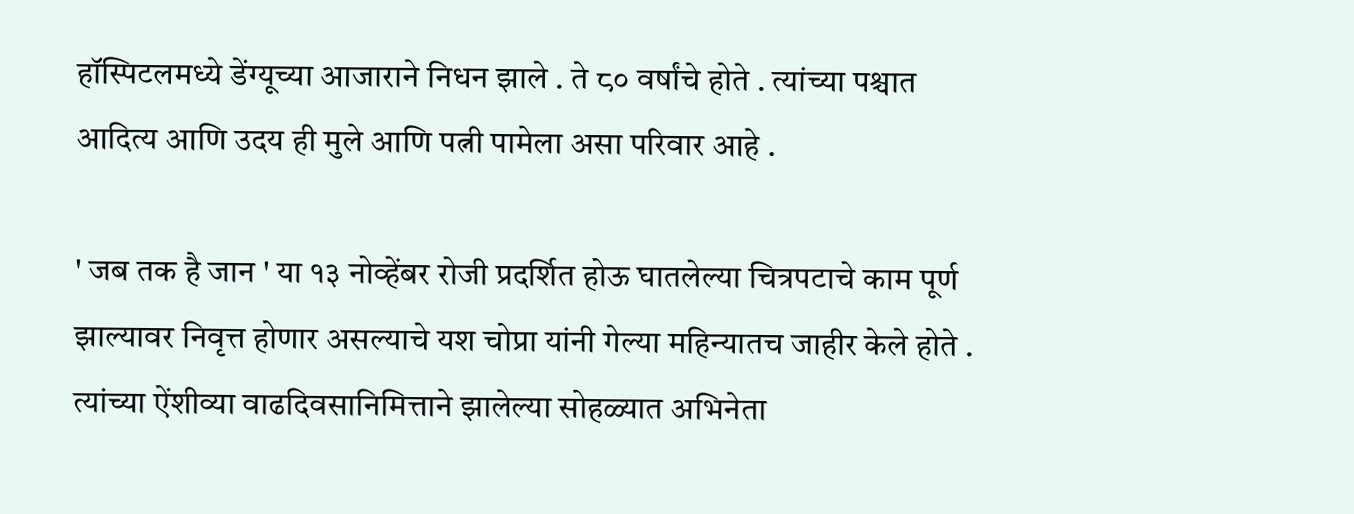हॉस्पिटलमध्ये डेंग्यूच्या आजाराने निधन झाले . ते ८० वर्षांचे होते . त्यांच्या पश्चात आदित्य आणि उदय ही मुले आणि पत्नी पामेला असा परिवार आहे .

' जब तक है जान ' या १३ नोव्हेंबर रोजी प्रदर्शित होऊ घातलेल्या चित्रपटाचे काम पूर्ण झाल्यावर निवृत्त होणार असल्याचे यश चोप्रा यांनी गेल्या महिन्यातच जाहीर केले होते . त्यांच्या ऐंशीव्या वाढदिवसानिमित्ताने झालेल्या सोहळ्यात अभिनेता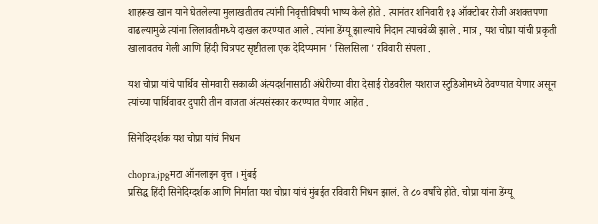शाहरूख खान याने घेतलेल्या मुलाखतीतच त्यांनी निवृत्तीविषयी भाष्य केले होते . त्यानंतर शनिवारी १३ ऑक्टोबर रोजी अशक्तपणा वाढल्यामुळे त्यांना लिलावतीमध्ये दाखल करण्यात आले . त्यांना डेंग्यू झाल्याचे निदान त्याचवेळी झाले . मात्र , यश चोप्रा यांची प्रकृती खालावतच गेली आणि हिंदी चित्रपट सृष्टीतला एक देदिप्यमान ' सिलसिला ' रविवारी संपला .

यश चोप्रा यांचे पार्थिव सोमवारी सकाळी अंत्यदर्शनासाठी अंधेरीच्या वीरा देसाई रोडवरील यशराज स्टुडिओमध्ये ठेवण्यात येणार असून त्यांच्या पार्थिवावर दुपारी तीन वाजता अंत्यसंस्कार करण्यात येणार आहेत .

सिनेदिग्दर्शक यश चोप्रा यांचं निधन

chopra.jpgमटा ऑनलाइन वृत्त । मुंबई
प्रसिद्ध हिंदी सिनेदिग्दर्शक आणि निर्माता यश चोप्रा यांचं मुंबईत रविवारी निधन झालं. ते ८० वर्षांचे होते. चोप्रा यांना डेंग्यू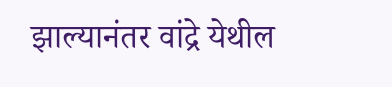झाल्यानंतर वांद्रे येथील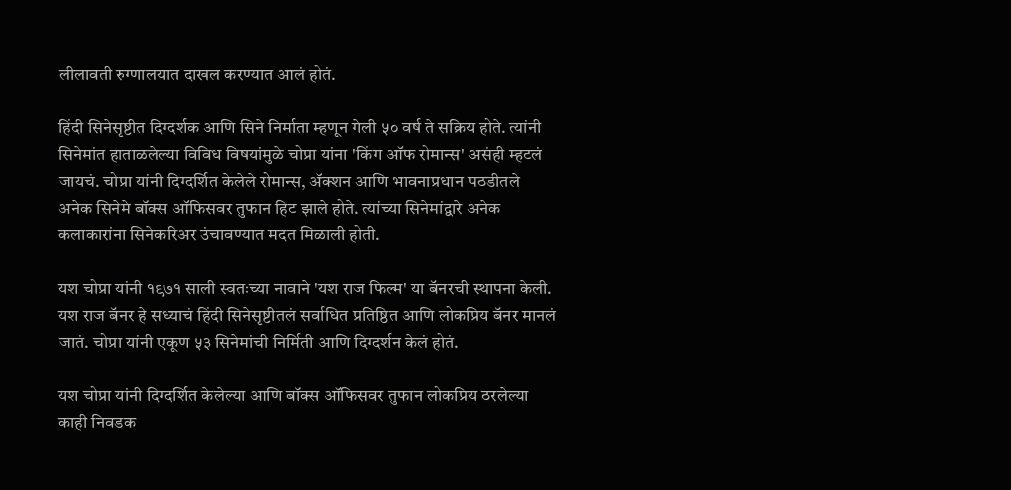लीलावती रुग्णालयात दाखल करण्यात आलं होतं.

हिंदी सिनेसृष्टीत दिग्दर्शक आणि सिने निर्माता म्हणून गेली ५० वर्ष ते सक्रिय होते. त्यांनी सिनेमांत हाताळलेल्या विविध विषयांमुळे चोप्रा यांना 'किंग ऑफ रोमान्स' असंही म्हटलं जायचं. चोप्रा यांनी दिग्दर्शित केलेले रोमान्स, ॲक्शन आणि भावनाप्रधान पठडीतले अनेक सिनेमे बॉक्स ऑफिसवर तुफान हिट झाले होते. त्यांच्या सिनेमांद्वारे अनेक कलाकारांना सिनेकरिअर उंचावण्यात मदत मिळाली होती.

यश चोप्रा यांनी १९७१ साली स्वतःच्या नावाने 'यश राज फिल्म' या बॅनरची स्थापना केली. यश राज बॅनर हे सध्याचं हिंदी सिनेसृष्टीतलं सर्वाधित प्रतिष्ठित आणि लोकप्रिय बॅनर मानलं जातं. चोप्रा यांनी एकूण ५३ सिनेमांची निर्मिती आणि दिग्दर्शन केलं होतं.

यश चोप्रा यांनी दिग्दर्शित केलेल्या आणि बॉक्स ऑफिसवर तुफान लोकप्रिय ठरलेल्या काही निवडक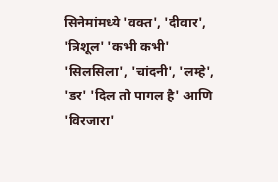सिनेमांमध्ये 'वक्त', 'दीवार', 'त्रिशूल' 'कभी कभी' 'सिलसिला', 'चांदनी', 'लम्हे', 'डर' 'दिल तो पागल है' आणि 'विरजारा'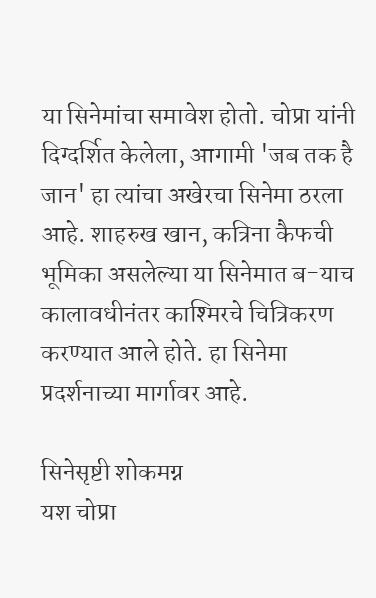या सिनेमांचा समावेश होतो. चोप्रा यांनी दिग्दर्शित केलेला, आगामी 'जब तक है जान' हा त्यांचा अखेरचा सिनेमा ठरला आहे. शाहरुख खान, कत्रिना कैफची भूमिका असलेल्या या सिनेमात ब-याच कालावधीनंतर काश्मिरचे चित्रिकरण करण्यात आले होते. हा सिनेमा प्रदर्शनाच्या मार्गावर आहे.

सिनेसृष्टी शोकमग्न
यश चोप्रा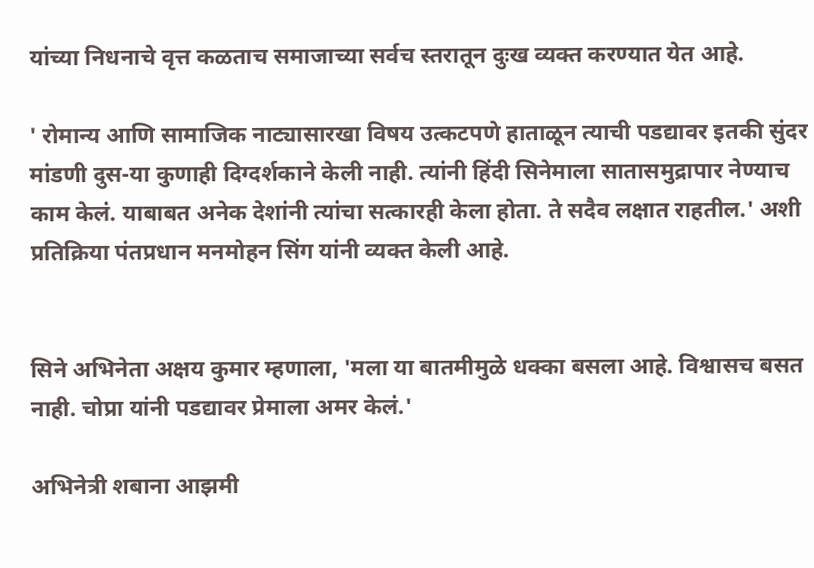यांच्या निधनाचे वृत्त कळताच समाजाच्या सर्वच स्तरातून दुःख व्यक्त करण्यात येत आहे.

' रोमान्य आणि सामाजिक नाट्यासारखा विषय उत्कटपणे हाताळून त्याची पडद्यावर इतकी सुंदर मांडणी दुस-या कुणाही दिग्दर्शकाने केली नाही. त्यांनी हिंदी सिनेमाला सातासमुद्रापार नेण्याच काम केलं. याबाबत अनेक देशांनी त्यांचा सत्कारही केला होता. ते सदैव लक्षात राहतील.' अशी प्रतिक्रिया पंतप्रधान मनमोहन सिंग यांनी व्यक्त केली आहे.


सिने अभिनेता अक्षय कुमार म्हणाला, 'मला या बातमीमुळे धक्का बसला आहे. विश्वासच बसत नाही. चोप्रा यांनी पडद्यावर प्रेमाला अमर केलं.'

अभिनेत्री शबाना आझमी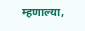म्हणाल्या,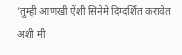'तुम्ही आणखी ऐंशी सिनेमे दिग्दर्शित करावेत अशी मी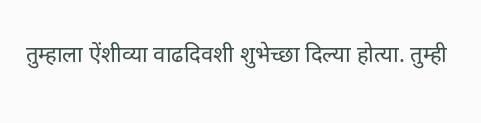तुम्हाला ऐंशीव्या वाढदिवशी शुभेच्छा दिल्या होत्या. तुम्ही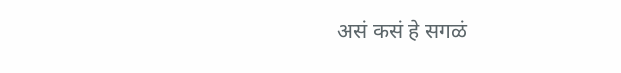असं कसं हे सगळं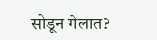सोडून गेलात?